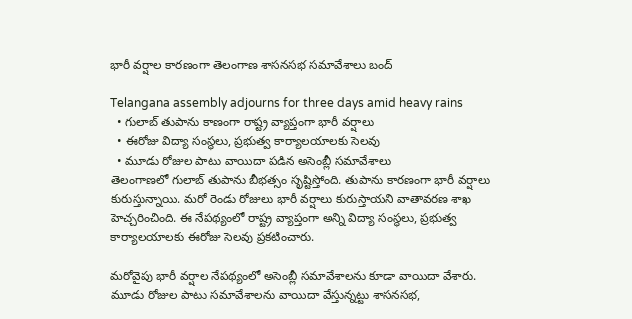భారీ వర్షాల కారణంగా తెలంగాణ శాసనసభ సమావేశాలు బంద్

Telangana assembly adjourns for three days amid heavy rains
  • గులాబ్ తుపాను కాణంగా రాష్ట్ర వ్యాప్తంగా భారీ వర్షాలు
  • ఈరోజు విద్యా సంస్థలు, ప్రభుత్వ కార్యాలయాలకు సెలవు
  • మూడు రోజుల పాటు వాయిదా పడిన అసెంబ్లీ సమావేశాలు
తెలంగాణలో గులాబ్ తుపాను బీభత్సం సృష్టిస్తోంది. తుపాను కారణంగా భారీ వర్షాలు కురుస్తున్నాయి. మరో రెండు రోజులు భారీ వర్షాలు కురుస్తాయని వాతావరణ శాఖ హెచ్చరించింది. ఈ నేపథ్యంలో రాష్ట్ర వ్యాప్తంగా అన్ని విద్యా సంస్థలు, ప్రభుత్వ కార్యాలయాలకు ఈరోజు సెలవు ప్రకటించారు.

మరోవైపు భారీ వర్షాల నేపథ్యంలో అసెంబ్లీ సమావేశాలను కూడా వాయిదా వేశారు. మూడు రోజుల పాటు సమావేశాలను వాయిదా వేస్తున్నట్టు శాసనసభ,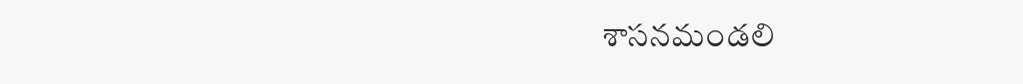శాసనమండలి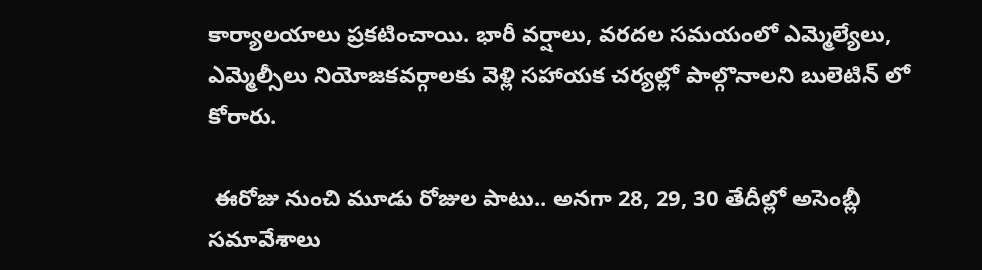కార్యాలయాలు ప్రకటించాయి. భారీ వర్షాలు, వరదల సమయంలో ఎమ్మెల్యేలు, ఎమ్మెల్సీలు నియోజకవర్గాలకు వెళ్లి సహాయక చర్యల్లో పాల్గొనాలని బులెటిన్ లో కోరారు.

 ఈరోజు నుంచి మూడు రోజుల పాటు.. అనగా 28, 29, 30 తేదీల్లో అసెంబ్లీ సమావేశాలు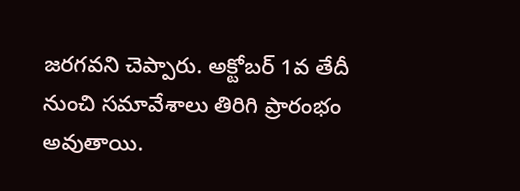జరగవని చెప్పారు. అక్టోబర్ 1వ తేదీ నుంచి సమావేశాలు తిరిగి ప్రారంభం అవుతాయి.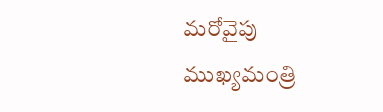మరోవైపు ముఖ్యమంత్రి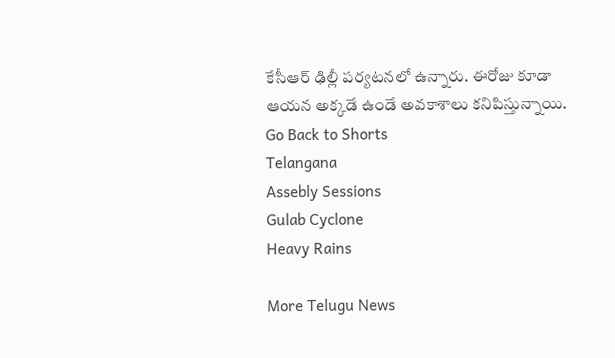కేసీఆర్ ఢిల్లీ పర్యటనలో ఉన్నారు. ఈరోజు కూడా ఆయన అక్కడే ఉండే అవకాశాలు కనిపిస్తున్నాయి.
Go Back to Shorts
Telangana
Assebly Sessions
Gulab Cyclone
Heavy Rains

More Telugu News